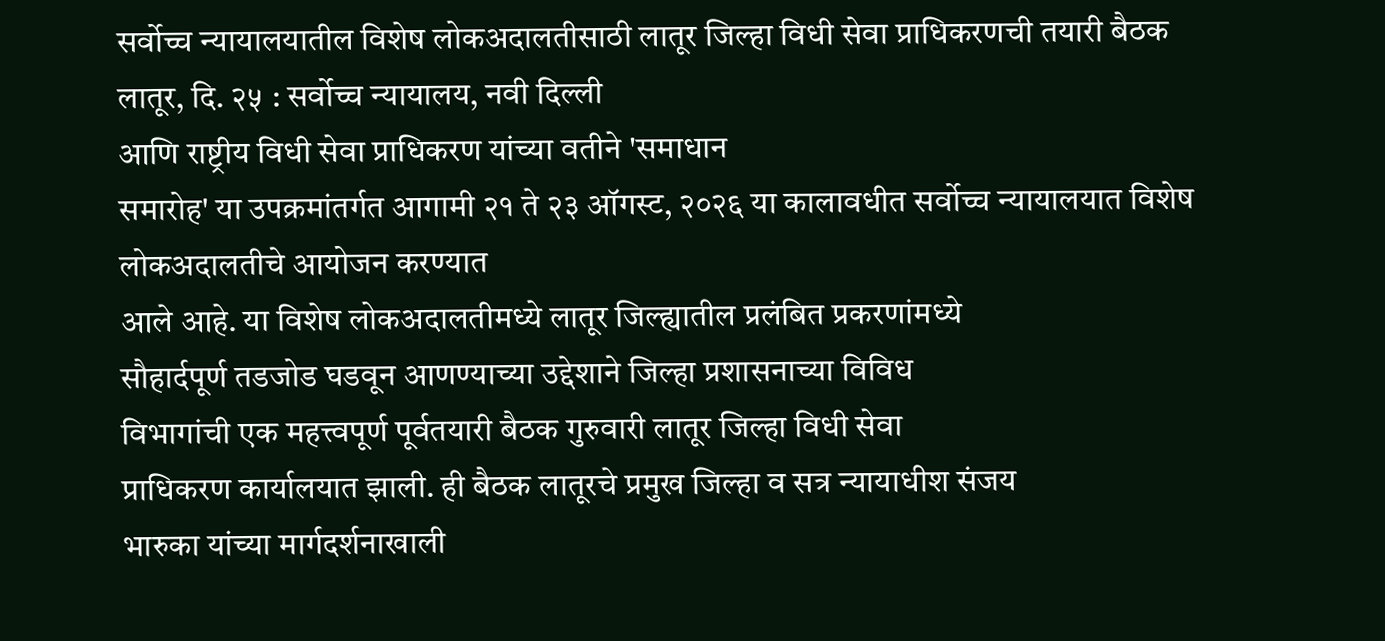सर्वोच्च न्यायालयातील विशेष लोकअदालतीसाठी लातूर जिल्हा विधी सेवा प्राधिकरणची तयारी बैठक
लातूर, दि. २५ : सर्वोच्च न्यायालय, नवी दिल्ली
आणि राष्ट्रीय विधी सेवा प्राधिकरण यांच्या वतीने 'समाधान
समारोह' या उपक्रमांतर्गत आगामी २१ ते २३ ऑगस्ट, २०२६ या कालावधीत सर्वोच्च न्यायालयात विशेष लोकअदालतीचे आयोजन करण्यात
आले आहे. या विशेष लोकअदालतीमध्ये लातूर जिल्ह्यातील प्रलंबित प्रकरणांमध्ये
सौहार्दपूर्ण तडजोड घडवून आणण्याच्या उद्देशाने जिल्हा प्रशासनाच्या विविध
विभागांची एक महत्त्वपूर्ण पूर्वतयारी बैठक गुरुवारी लातूर जिल्हा विधी सेवा
प्राधिकरण कार्यालयात झाली. ही बैठक लातूरचे प्रमुख जिल्हा व सत्र न्यायाधीश संजय
भारुका यांच्या मार्गदर्शनाखाली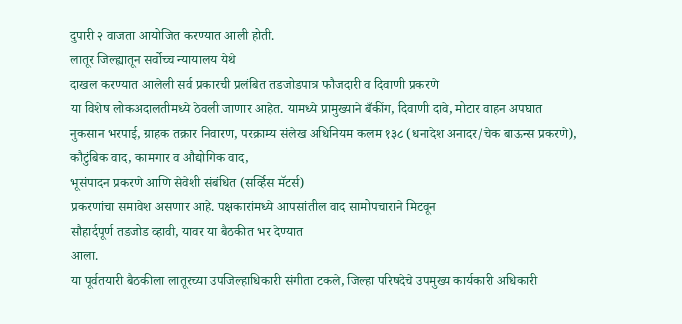दुपारी २ वाजता आयोजित करण्यात आली होती.
लातूर जिल्ह्यातून सर्वोच्च न्यायालय येथे
दाखल करण्यात आलेली सर्व प्रकारची प्रलंबित तडजोडपात्र फौजदारी व दिवाणी प्रकरणे
या विशेष लोकअदालतीमध्ये ठेवली जाणार आहेत. यामध्ये प्रामुख्याने बँकींग, दिवाणी दावे, मोटार वाहन अपघात
नुकसान भरपाई, ग्राहक तक्रार निवारण, परक्राम्य संलेख अधिनियम कलम १३८ (धनादेश अनादर/चेक बाऊन्स प्रकरणे),
कौटुंबिक वाद, कामगार व औद्योगिक वाद,
भूसंपादन प्रकरणे आणि सेवेशी संबंधित (सर्व्हिस मॅटर्स)
प्रकरणांचा समावेश असणार आहे. पक्षकारांमध्ये आपसांतील वाद सामोपचाराने मिटवून
सौहार्दपूर्ण तडजोड व्हावी, यावर या बैठकीत भर देण्यात
आला.
या पूर्वतयारी बैठकीला लातूरच्या उपजिल्हाधिकारी संगीता टकले, जिल्हा परिषदेचे उपमुख्य कार्यकारी अधिकारी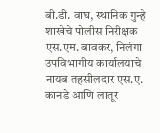बी.डी. वाघ, स्थानिक गुन्हे शाखेचे पोलीस निरीक्षक एस.एम. बावकर, निलंगा उपविभागीय कार्यालयाचे नायब तहसीलदार एस.ए. कानडे आणि लातूर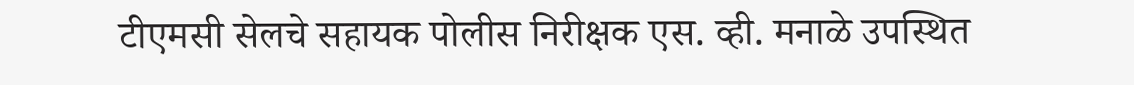टीएमसी सेलचे सहायक पोलीस निरीक्षक एस. व्ही. मनाळे उपस्थित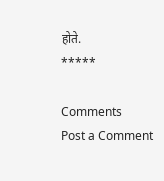होते.
*****

Comments
Post a Comment